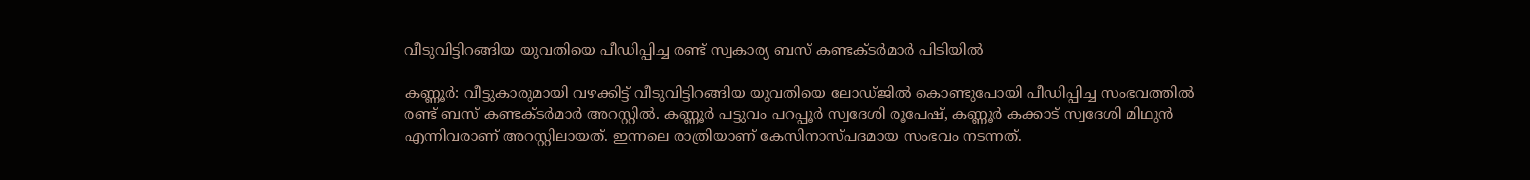വീടുവിട്ടിറങ്ങിയ യുവതിയെ പീഡിപ്പിച്ച രണ്ട് സ്വകാര്യ ബസ് കണ്ടക്ടര്‍മാര്‍ പിടിയില്‍

കണ്ണൂര്‍: വീട്ടുകാരുമായി വഴക്കിട്ട് വീടുവിട്ടിറങ്ങിയ യുവതിയെ ലോഡ്ജില്‍ കൊണ്ടുപോയി പീഡിപ്പിച്ച സംഭവത്തില്‍ രണ്ട് ബസ് കണ്ടക്ടര്‍മാര്‍ അറസ്റ്റില്‍. കണ്ണൂര്‍ പട്ടുവം പറപ്പൂര്‍ സ്വദേശി രൂപേഷ്, കണ്ണൂര്‍ കക്കാട് സ്വദേശി മിഥുന്‍ എന്നിവരാണ് അറസ്റ്റിലായത്. ഇന്നലെ രാത്രിയാണ് കേസിനാസ്പദമായ സംഭവം നടന്നത്.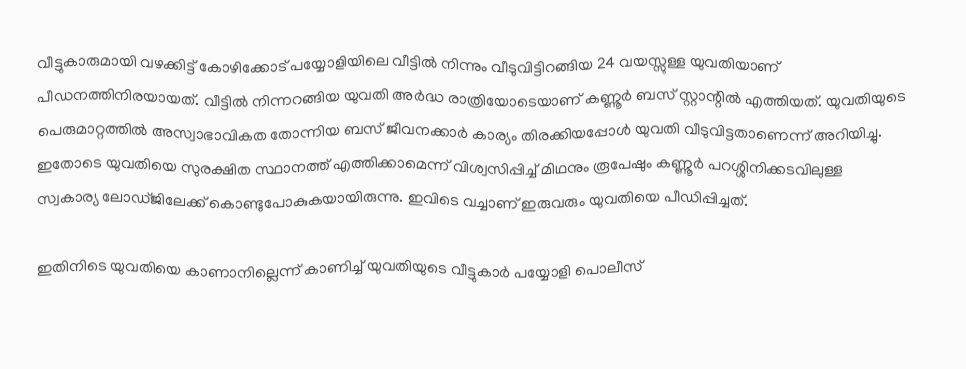വീട്ടുകാരുമായി വഴക്കിട്ട് കോഴിക്കോട് പയ്യോളിയിലെ വീട്ടില്‍ നിന്നും വീടുവിട്ടിറങ്ങിയ 24 വയസ്സുള്ള യുവതിയാണ് പീഡനത്തിനിരയായത്. വീട്ടില്‍ നിന്നറങ്ങിയ യുവതി അര്‍ദ്ധ രാത്രിയോടെയാണ് കണ്ണൂര്‍ ബസ് സ്റ്റാന്റില്‍ എത്തിയത്. യുവതിയുടെ പെരുമാറ്റത്തില്‍ അസ്വാഭാവികത തോന്നിയ ബസ് ജീവനക്കാര്‍ കാര്യം തിരക്കിയപ്പോള്‍ യുവതി വീടുവിട്ടതാണെന്ന് അറിയിച്ചു. ഇതോടെ യുവതിയെ സുരക്ഷിത സ്ഥാനത്ത് എത്തിക്കാമെന്ന് വിശ്വസിപ്പിച്ച്‌ മിഥനും രൂപേഷും കണ്ണൂര്‍ പറശ്ശിനിക്കടവിലുള്ള സ്വകാര്യ ലോഡ്ജിലേക്ക് കൊണ്ടുപോകുകയായിരുന്നു. ഇവിടെ വച്ചാണ് ഇരുവരും യുവതിയെ പീഡിപ്പിച്ചത്.

ഇതിനിടെ യുവതിയെ കാണാനില്ലെന്ന് കാണിച്ച്‌ യുവതിയുടെ വീട്ടുകാര്‍ പയ്യോളി പൊലീസ്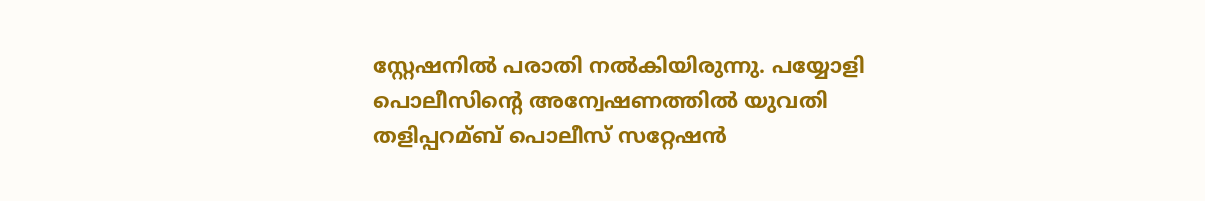സ്റ്റേഷനില്‍ പരാതി നല്‍കിയിരുന്നു. പയ്യോളി പൊലീസിന്റെ അന്വേഷണത്തില്‍ യുവതി തളിപ്പറമ്ബ് പൊലീസ് സറ്റേഷന്‍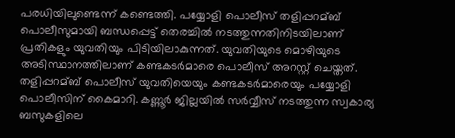പരധിയിലുണ്ടെന്ന് കണ്ടെത്തി. പയ്യോളി പൊലീസ് തളിപ്പറമ്ബ് പൊലീസുമായി ബന്ധപ്പെട്ട് തെരച്ചില്‍ നടത്തുന്നതിനിടയിലാണ് പ്രതികളും യുവതിയും പിടിയിലാകുന്നത്. യുവതിയുടെ മൊഴിയുടെ അടിസ്ഥാനത്തിലാണ് കണ്ടകടര്‍മാരെ പൊലീസ് അറസ്റ്റ് ചെയ്തത്. തളിപ്പറമ്ബ് പൊലീസ് യുവതിയെയും കണ്ടകടര്‍മാരെയും പയ്യോളി പൊലീസിന് കൈമാറി. കണ്ണൂര്‍ ജില്ലയില്‍ സര്‍വ്വീസ് നടത്തുന്ന സ്വകാര്യ ബസുകളിലെ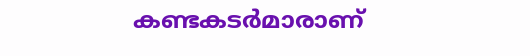കണ്ടകടര്‍മാരാണ്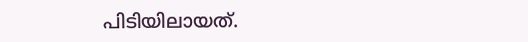പിടിയിലായത്.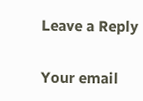Leave a Reply

Your email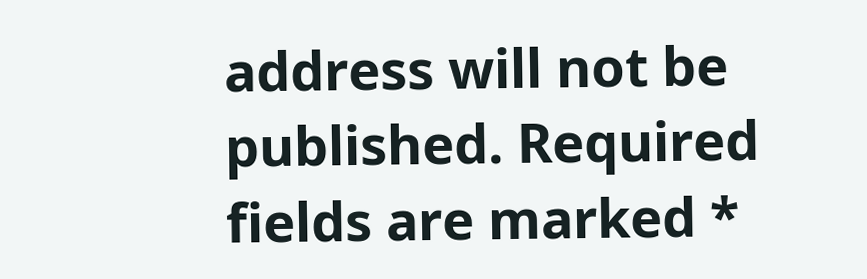address will not be published. Required fields are marked *